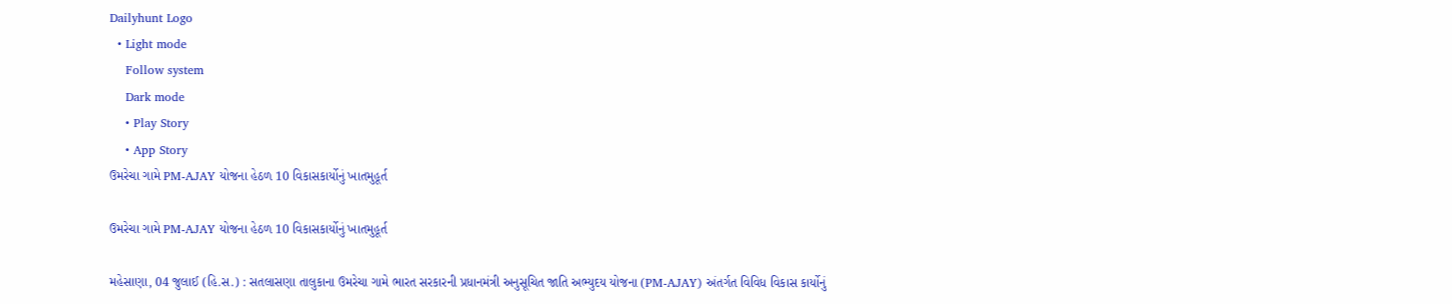Dailyhunt Logo
  • Light mode
    Follow system
    Dark mode
    • Play Story
    • App Story
ઉમરેચા ગામે PM-AJAY યોજના હેઠળ 10 વિકાસકાર્યોનું ખાતમુહૂર્ત

ઉમરેચા ગામે PM-AJAY યોજના હેઠળ 10 વિકાસકાર્યોનું ખાતમુહૂર્ત

મહેસાણા, 04 જુલાઈ (હિ.સ.) : સતલાસણા તાલુકાના ઉમરેચા ગામે ભારત સરકારની પ્રધાનમંત્રી અનુસૂચિત જાતિ અભ્યુદય યોજના (PM-AJAY) અંતર્ગત વિવિધ વિકાસ કાર્યોનું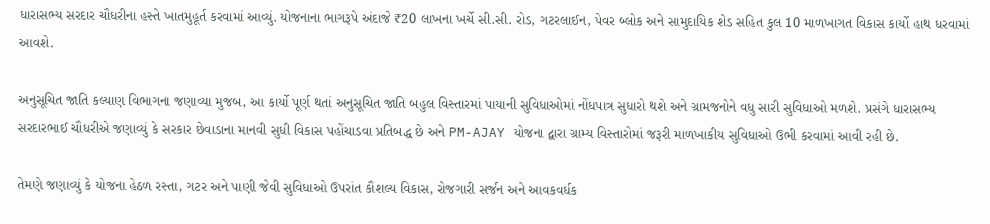ધારાસભ્ય સરદાર ચૌધરીના હસ્તે ખાતમુહૂર્ત કરવામાં આવ્યું. યોજનાના ભાગરૂપે અંદાજે ₹20 લાખના ખર્ચે સી.સી. રોડ, ગટરલાઈન, પેવર બ્લોક અને સામુદાયિક શેડ સહિત કુલ 10 માળખાગત વિકાસ કાર્યો હાથ ધરવામાં આવશે.

અનુસૂચિત જાતિ કલ્યાણ વિભાગના જણાવ્યા મુજબ, આ કાર્યો પૂર્ણ થતાં અનુસૂચિત જાતિ બહુલ વિસ્તારમાં પાયાની સુવિધાઓમાં નોંધપાત્ર સુધારો થશે અને ગ્રામજનોને વધુ સારી સુવિધાઓ મળશે. પ્રસંગે ધારાસભ્ય સરદારભાઈ ચૌધરીએ જણાવ્યું કે સરકાર છેવાડાના માનવી સુધી વિકાસ પહોંચાડવા પ્રતિબદ્ધ છે અને PM-AJAY યોજના દ્વારા ગ્રામ્ય વિસ્તારોમાં જરૂરી માળખાકીય સુવિધાઓ ઉભી કરવામાં આવી રહી છે.

તેમણે જણાવ્યું કે યોજના હેઠળ રસ્તા, ગટર અને પાણી જેવી સુવિધાઓ ઉપરાંત કૌશલ્ય વિકાસ, રોજગારી સર્જન અને આવકવર્ધક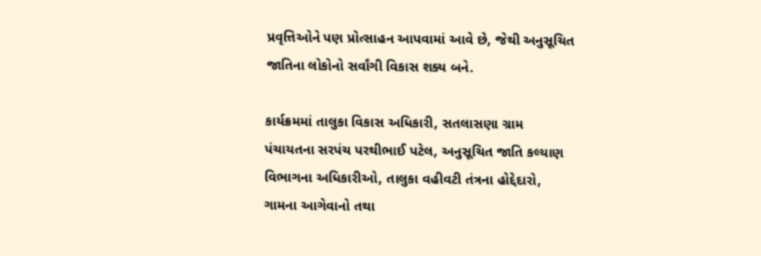પ્રવૃત્તિઓને પણ પ્રોત્સાહન આપવામાં આવે છે, જેથી અનુસૂચિત જાતિના લોકોનો સર્વાંગી વિકાસ શક્ય બને.

કાર્યક્રમમાં તાલુકા વિકાસ અધિકારી, સતલાસણા ગ્રામ પંચાયતના સરપંચ પરથીભાઈ પટેલ, અનુસૂચિત જાતિ કલ્યાણ વિભાગના અધિકારીઓ, તાલુકા વહીવટી તંત્રના હોદ્દેદારો, ગામના આગેવાનો તથા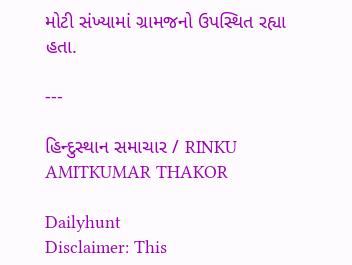મોટી સંખ્યામાં ગ્રામજનો ઉપસ્થિત રહ્યા હતા.

---

હિન્દુસ્થાન સમાચાર / RINKU AMITKUMAR THAKOR

Dailyhunt
Disclaimer: This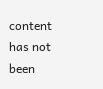content has not been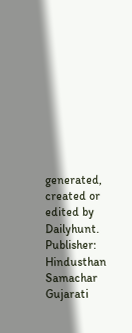generated, created or edited by Dailyhunt. Publisher: Hindusthan Samachar Gujarati